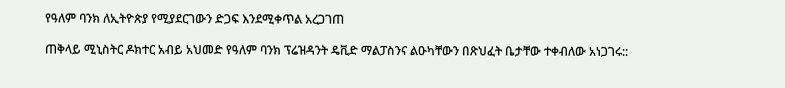የዓለም ባንክ ለኢትዮጵያ የሚያደርገውን ድጋፍ እንደሚቀጥል አረጋገጠ

ጠቅላይ ሚኒስትር ዶክተር አብይ አህመድ የዓለም ባንክ ፕሬዝዳንት ዴቪድ ማልፓስንና ልዑካቸውን በጽህፈት ቤታቸው ተቀብለው አነጋገሩ::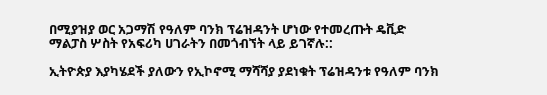በሚያዝያ ወር አጋማሽ የዓለም ባንክ ፕሬዝዳንት ሆነው የተመረጡት ዴቪድ ማልፓስ ሦስት የአፍሪካ ሀገራትን በመጎብኘት ላይ ይገኛሉ::

ኢትዮጵያ እያካሄደች ያለውን የኢኮኖሚ ማሻሻያ ያደነቁት ፕሬዝዳንቱ የዓለም ባንክ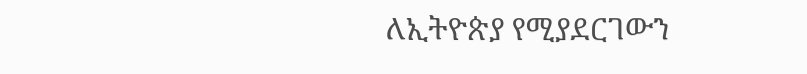ለኢትዮጵያ የሚያደርገውን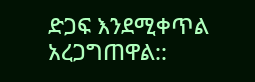ድጋፍ እንደሚቀጥል አረጋግጠዋል::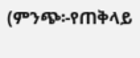(ምንጭ፡-የጠቅላይ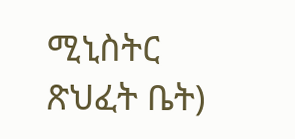ሚኒስትር ጽህፈት ቤት)